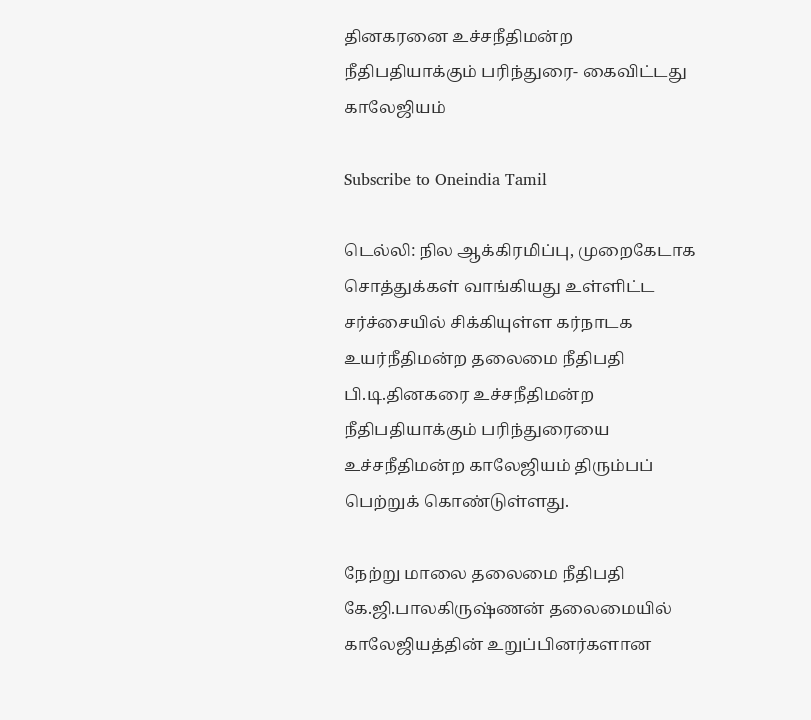தினகரனை உச்சநீதிமன்ற நீதிபதியாக்கும் பரிந்துரை- கைவிட்டது காலேஜியம்

Subscribe to Oneindia Tamil

டெல்லி: நில ஆக்கிரமிப்பு, முறைகேடாக சொத்துக்கள் வாங்கியது உள்ளிட்ட சர்ச்சையில் சிக்கியுள்ள கர்நாடக உயர்நீதிமன்ற தலைமை நீதிபதி பி.டி.தினகரை உச்சநீதிமன்ற நீதிபதியாக்கும் பரிந்துரையை உச்சநீதிமன்ற காலேஜியம் திரும்பப் பெற்றுக் கொண்டுள்ளது.

நேற்று மாலை தலைமை நீதிபதி கே.ஜி.பாலகிருஷ்ணன் தலைமையில் காலேஜியத்தின் உறுப்பினர்களான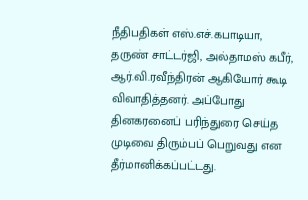நீதிபதிகள் எஸ்.எச்.கபாடியா, தருண் சாட்டர்ஜி, அல்தாமஸ் கபீர், ஆர்.வி.ரவீந்திரன் ஆகியோர் கூடி விவாதித்தனர். அப்போது தினகரனைப் பரிந்துரை செய்த முடிவை திரும்பப் பெறுவது என தீர்மானிக்கப்பட்டது.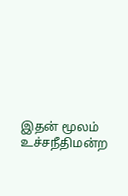இதன் மூலம் உச்சநீதிமன்ற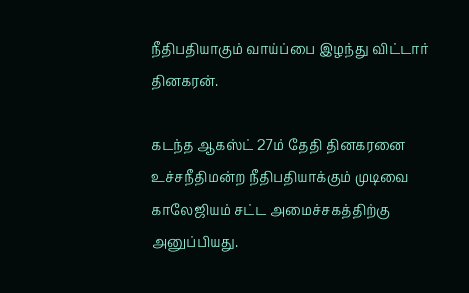நீதிபதியாகும் வாய்ப்பை இழந்து விட்டார் தினகரன்.

கடந்த ஆகஸ்ட் 27ம் தேதி தினகரனை உச்சநீதிமன்ற நீதிபதியாக்கும் முடிவை காலேஜியம் சட்ட அமைச்சகத்திற்கு அனுப்பியது.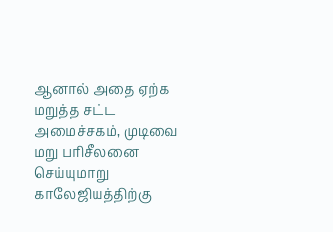ஆனால் அதை ஏற்க மறுத்த சட்ட அமைச்சகம், முடிவை மறு பரிசீலனை செய்யுமாறு காலேஜியத்திற்கு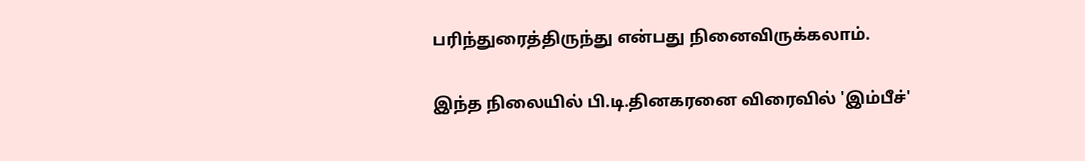பரிந்துரைத்திருந்து என்பது நினைவிருக்கலாம்.

இந்த நிலையில் பி.டி.தினகரனை விரைவில் 'இம்பீச்'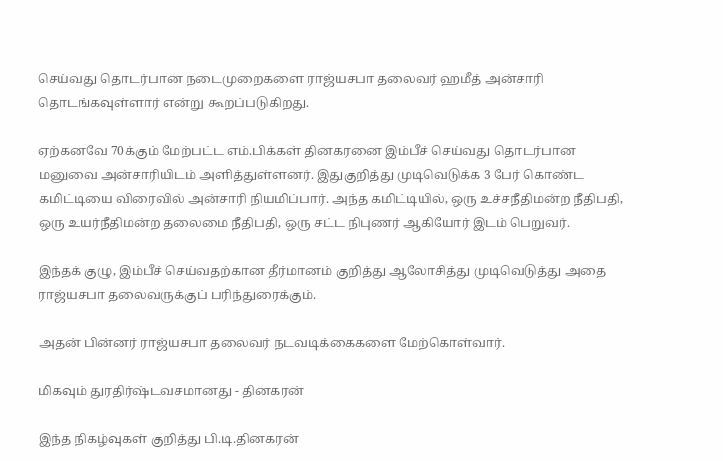செய்வது தொடர்பான நடைமுறைகளை ராஜ்யசபா தலைவர் ஹமீத் அன்சாரி தொடங்கவுள்ளார் என்று கூறப்படுகிறது.

ஏற்கனவே 70க்கும் மேற்பட்ட எம்.பிக்கள் தினகரனை இம்பீச் செய்வது தொடர்பான மனுவை அன்சாரியிடம் அளித்துள்ளனர். இதுகுறித்து முடிவெடுக்க 3 பேர் கொண்ட கமிட்டியை விரைவில் அன்சாரி நியமிப்பார். அந்த கமிட்டியில், ஒரு உச்சநீதிமன்ற நீதிபதி, ஒரு உயர்நீதிமன்ற தலைமை நீதிபதி, ஒரு சட்ட நிபுணர் ஆகியோர் இடம் பெறுவர்.

இந்தக் குழு, இம்பீச் செய்வதற்கான தீர்மானம் குறித்து ஆலோசித்து முடிவெடுத்து அதை ராஜ்யசபா தலைவருக்குப் பரிந்துரைக்கும்.

அதன் பின்னர் ராஜ்யசபா தலைவர் நடவடிக்கைகளை மேற்கொள்வார்.

மிகவும் துரதிர்ஷ்டவசமானது - தினகரன்

இந்த நிகழ்வுகள் குறித்து பி.டி.தினகரன்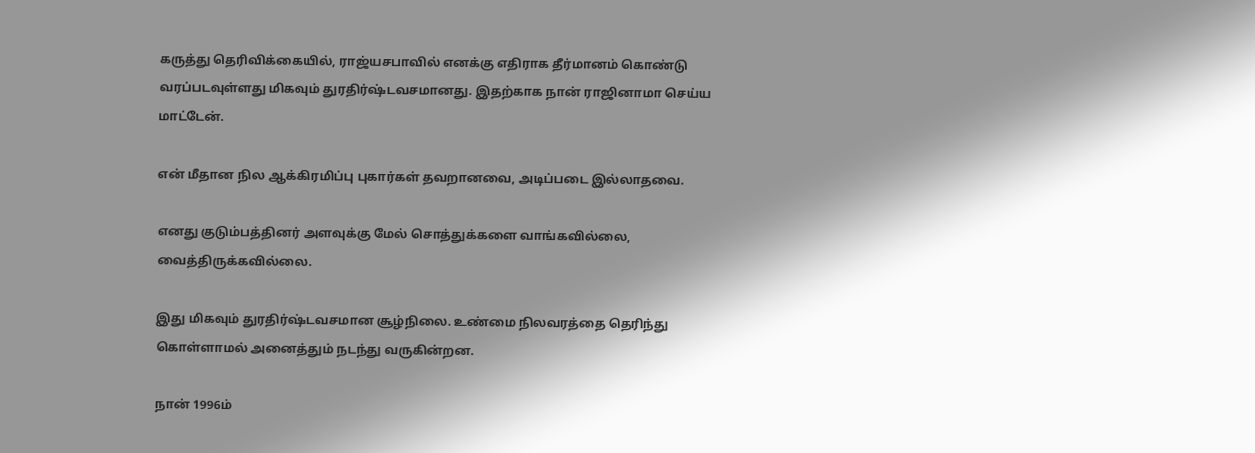கருத்து தெரிவிக்கையில், ராஜ்யசபாவில் எனக்கு எதிராக தீர்மானம் கொண்டு வரப்படவுள்ளது மிகவும் துரதிர்ஷ்டவசமானது. இதற்காக நான் ராஜினாமா செய்ய மாட்டேன்.

என் மீதான நில ஆக்கிரமிப்பு புகார்கள் தவறானவை, அடிப்படை இல்லாதவை.

எனது குடும்பத்தினர் அளவுக்கு மேல் சொத்துக்களை வாங்கவில்லை, வைத்திருக்கவில்லை.

இது மிகவும் துரதிர்ஷ்டவசமான சூழ்நிலை. உண்மை நிலவரத்தை தெரிந்து கொள்ளாமல் அனைத்தும் நடந்து வருகின்றன.

நான் 1996ம்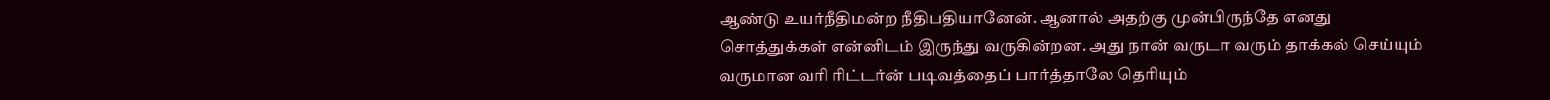ஆண்டு உயர்நீதிமன்ற நீதிபதியானேன். ஆனால் அதற்கு முன்பிருந்தே எனது சொத்துக்கள் என்னிடம் இருந்து வருகின்றன. அது நான் வருடா வரும் தாக்கல் செய்யும் வருமான வரி ரிட்டர்ன் படிவத்தைப் பார்த்தாலே தெரியும்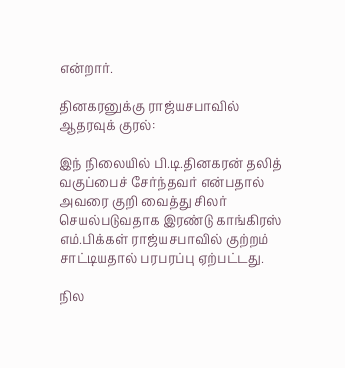என்றார்.

தினகரனுக்கு ராஜ்யசபாவில் ஆதரவுக் குரல்:

இந் நிலையில் பி.டி.தினகரன் தலித் வகுப்பைச் சேர்ந்தவர் என்பதால் அவரை குறி வைத்து சிலர் செயல்படுவதாக இரண்டு காங்கிரஸ் எம்.பிக்கள் ராஜ்யசபாவில் குற்றம் சாட்டியதால் பரபரப்பு ஏற்பட்டது.

நில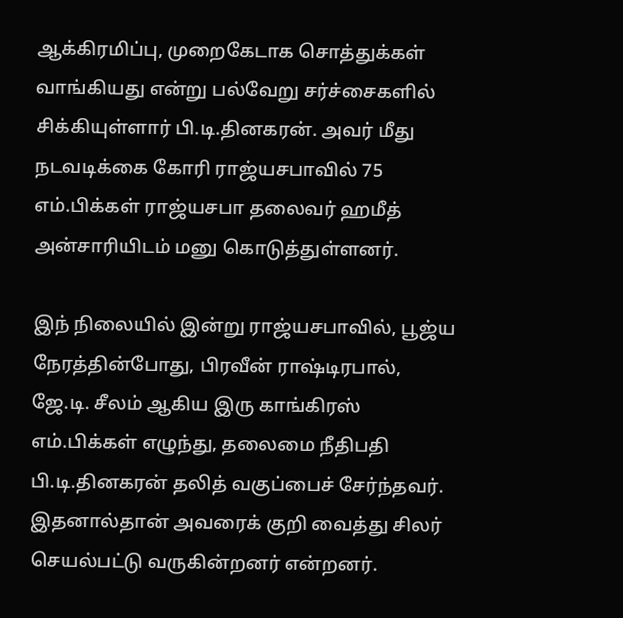ஆக்கிரமிப்பு, முறைகேடாக சொத்துக்கள் வாங்கியது என்று பல்வேறு சர்ச்சைகளில் சிக்கியுள்ளார் பி.டி.தினகரன். அவர் மீது நடவடிக்கை கோரி ராஜ்யசபாவில் 75 எம்.பிக்கள் ராஜ்யசபா தலைவர் ஹமீத் அன்சாரியிடம் மனு கொடுத்துள்ளனர்.

இந் நிலையில் இன்று ராஜ்யசபாவில், பூஜ்ய நேரத்தின்போது, பிரவீன் ராஷ்டிரபால், ஜே.டி. சீலம் ஆகிய இரு காங்கிரஸ் எம்.பிக்கள் எழுந்து, தலைமை நீதிபதி பி.டி.தினகரன் தலித் வகுப்பைச் சேர்ந்தவர். இதனால்தான் அவரைக் குறி வைத்து சிலர் செயல்பட்டு வருகின்றனர் என்றனர்.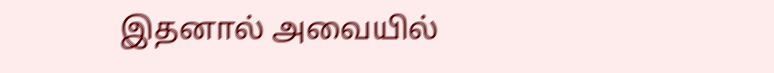இதனால் அவையில்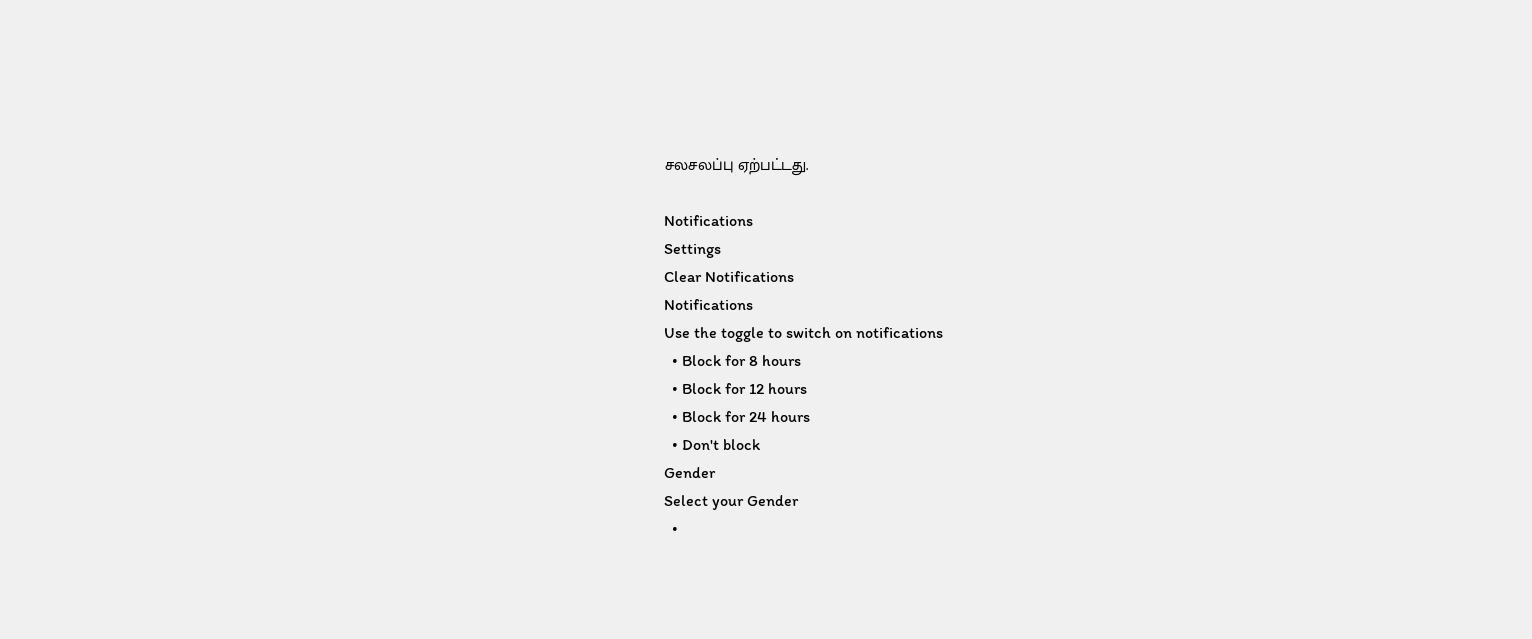சலசலப்பு ஏற்பட்டது.

Notifications
Settings
Clear Notifications
Notifications
Use the toggle to switch on notifications
  • Block for 8 hours
  • Block for 12 hours
  • Block for 24 hours
  • Don't block
Gender
Select your Gender
  •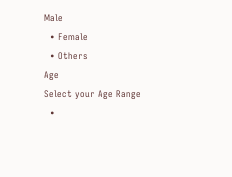Male
  • Female
  • Others
Age
Select your Age Range
  •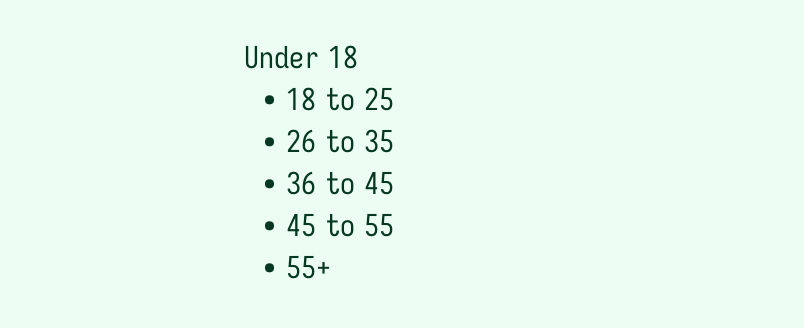Under 18
  • 18 to 25
  • 26 to 35
  • 36 to 45
  • 45 to 55
  • 55+